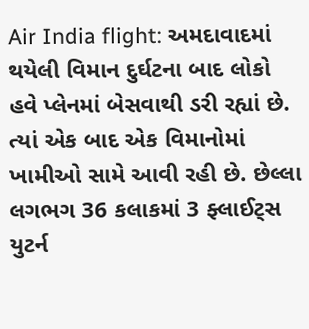Air India flight: અમદાવાદમાં થયેલી વિમાન દુર્ઘટના બાદ લોકો હવે પ્લેનમાં બેસવાથી ડરી રહ્યાં છે. ત્યાં એક બાદ એક વિમાનોમાં ખામીઓ સામે આવી રહી છે. છેલ્લા લગભગ 36 કલાકમાં 3 ફ્લાઈટ્સ યુટર્ન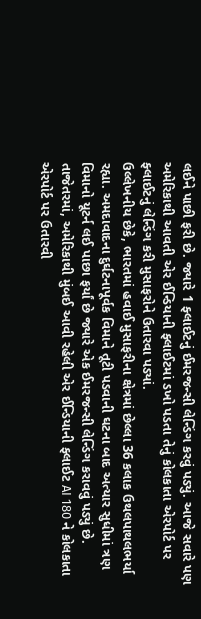લઈને પાછી ફરી છે. જ્યારે 1 ફ્લાઈટનું ઈમરજન્સી લેન્ડિંગ કરવું પડ્યું. આજે સવારે પણ અમેરિકાથી આવતી એર ઈન્ડિયાની ફ્લાઈટમાં ડખો પડતા તેનું કોલકાતા એરપોર્ટ પર ફ્લાઈટનું લેન્ડિંગ કરી મુસાફરોને ઉતારવા પડ્યાં.
ઉલ્લેખનીય છેકે, ભારતમાં હવાઈ મુસાફરીના ક્ષેત્રમાં છેલ્લા 36 કલાક ઉથલપાથલભર્યા રહ્યા. અમદાવાદના દુર્ઘટનાપૂર્વક વિમાને તૂટી પડવાની ઘટના બાદ અત્યાર સુધીમાં ત્રણ વિમાનો યૂટર્ન લઈ પાછા ફર્યાં છે જ્યારે એક ઈમરજન્સી લેન્ડિંગ કરાવવું પડ્યું છે. તાજેતરમાં, અમેરિકાથી મુંબઈ આવી રહેલી એર ઈન્ડિયાની ફ્લાઈટ AI 180 ને કોલકાતા એરપોર્ટ પર ઉતારવી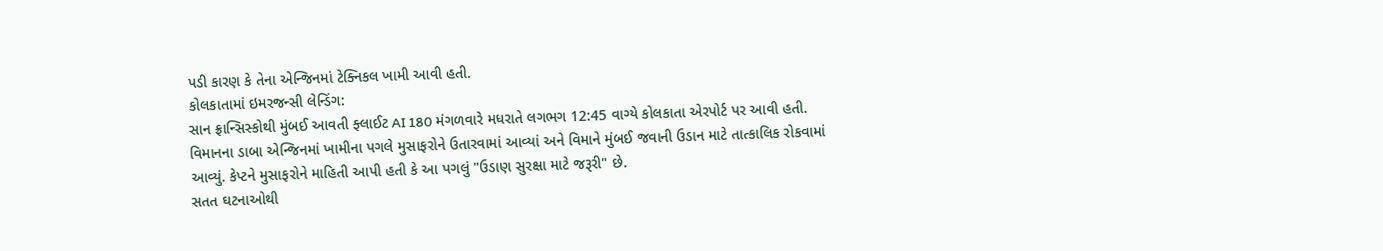પડી કારણ કે તેના એન્જિનમાં ટેક્નિકલ ખામી આવી હતી.
કોલકાતામાં ઇમરજન્સી લેન્ડિંગ:
સાન ફ્રાન્સિસ્કોથી મુંબઈ આવતી ફ્લાઈટ AI 180 મંગળવારે મધરાતે લગભગ 12:45 વાગ્યે કોલકાતા એરપોર્ટ પર આવી હતી. વિમાનના ડાબા એન્જિનમાં ખામીના પગલે મુસાફરોને ઉતારવામાં આવ્યાં અને વિમાને મુંબઈ જવાની ઉડાન માટે તાત્કાલિક રોકવામાં આવ્યું. કેપ્ટને મુસાફરોને માહિતી આપી હતી કે આ પગલું "ઉડાણ સુરક્ષા માટે જરૂરી" છે.
સતત ઘટનાઓથી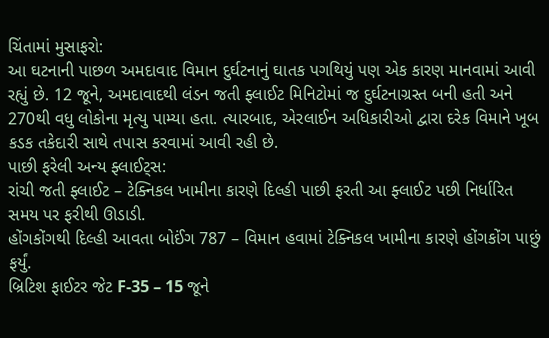ચિંતામાં મુસાફરો:
આ ઘટનાની પાછળ અમદાવાદ વિમાન દુર્ઘટનાનું ઘાતક પગથિયું પણ એક કારણ માનવામાં આવી રહ્યું છે. 12 જૂને, અમદાવાદથી લંડન જતી ફ્લાઈટ મિનિટોમાં જ દુર્ઘટનાગ્રસ્ત બની હતી અને 270થી વધુ લોકોના મૃત્યુ પામ્યા હતા. ત્યારબાદ, એરલાઈન અધિકારીઓ દ્વારા દરેક વિમાને ખૂબ કડક તકેદારી સાથે તપાસ કરવામાં આવી રહી છે.
પાછી ફરેલી અન્ય ફ્લાઈટ્સ:
રાંચી જતી ફ્લાઈટ – ટેક્નિકલ ખામીના કારણે દિલ્હી પાછી ફરતી આ ફ્લાઈટ પછી નિર્ધારિત સમય પર ફરીથી ઊડાડી.
હોંગકોંગથી દિલ્હી આવતા બોઈંગ 787 – વિમાન હવામાં ટેક્નિકલ ખામીના કારણે હોંગકોંગ પાછું ફર્યું.
બ્રિટિશ ફાઈટર જેટ F-35 – 15 જૂને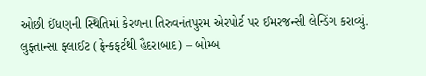ઓછી ઈંધણની સ્થિતિમાં કેરળના તિરુવનંતપુરમ એરપોર્ટ પર ઈમરજન્સી લેન્ડિંગ કરાવ્યું.
લુફ્તાન્સા ફ્લાઈટ (ફ્રેન્કફર્ટથી હૈદરાબાદ) – બોમ્બ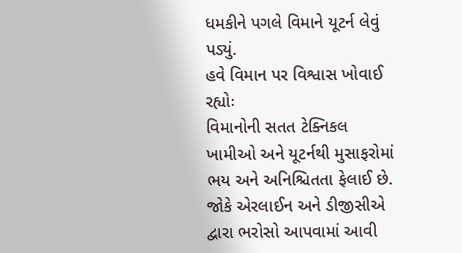ધમકીને પગલે વિમાને યૂટર્ન લેવું પડ્યું.
હવે વિમાન પર વિશ્વાસ ખોવાઈ રહ્યોઃ
વિમાનોની સતત ટેક્નિકલ ખામીઓ અને યૂટર્નથી મુસાફરોમાં ભય અને અનિશ્ચિતતા ફેલાઈ છે. જોકે એરલાઈન અને ડીજીસીએ દ્વારા ભરોસો આપવામાં આવી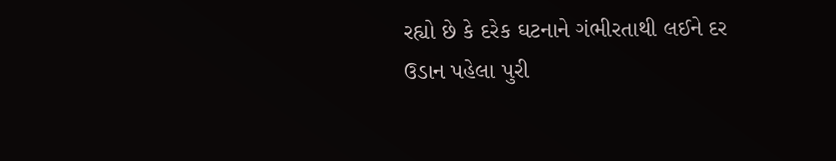રહ્યો છે કે દરેક ઘટનાને ગંભીરતાથી લઈને દર ઉડાન પહેલા પુરી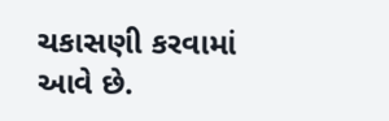ચકાસણી કરવામાં આવે છે.